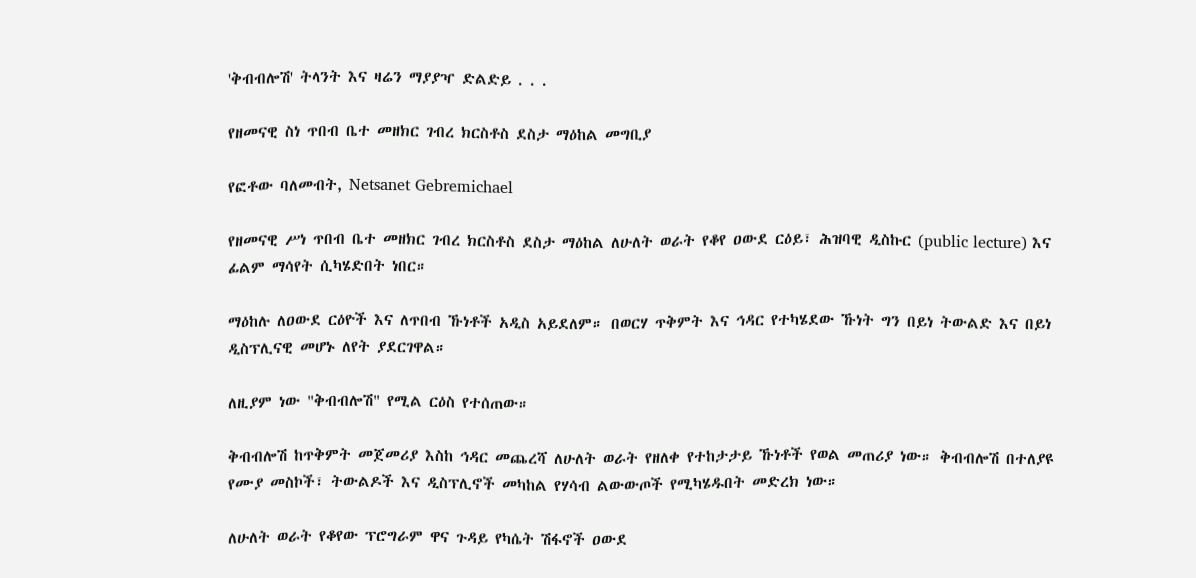'ቅብብሎሽ' ትላንት እና ዛሬን ማያያዣ ድልድይ . . .

የዘመናዊ ስነ ጥበብ ቤተ መዘክር ገብረ ክርስቶስ ደስታ ማዕከል መግቢያ

የፎቶው ባለመብት, Netsanet Gebremichael

የዘመናዊ ሥነ ጥበብ ቤተ መዘክር ገብረ ክርስቶስ ደስታ ማዕከል ለሁለት ወራት የቆየ ዐውደ ርዕይ፣ ሕዝባዊ ዲስኩር (public lecture) እና ፊልም ማሳየት ሲካሄድበት ነበር።

ማዕከሉ ለዐውደ ርዕዮች እና ለጥበብ ኹነቶች አዲስ አይደለም። በወርሃ ጥቅምት እና ኅዳር የተካሄደው ኹነት ግን በይነ ትውልድ እና በይነ ዲስፕሊናዊ መሆኑ ለየት ያደርገዋል።

ለዚያም ነው "ቅብብሎሽ" የሚል ርዕስ የተሰጠው።

ቅብብሎሽ ከጥቅምት መጀመሪያ እስከ ኅዳር መጨረሻ ለሁለት ወራት የዘለቀ የተከታታይ ኹነቶች የወል መጠሪያ ነው። ቅብብሎሽ በተለያዩ የሙያ መስኮች፣ ትውልዶች እና ዲስፕሊኖች መካከል የሃሳብ ልውውጦች የሚካሄዱበት መድረክ ነው።

ለሁለት ወራት የቆየው ፕሮግራም ዋና ጉዳይ የካሴት ሽፋኖች ዐውደ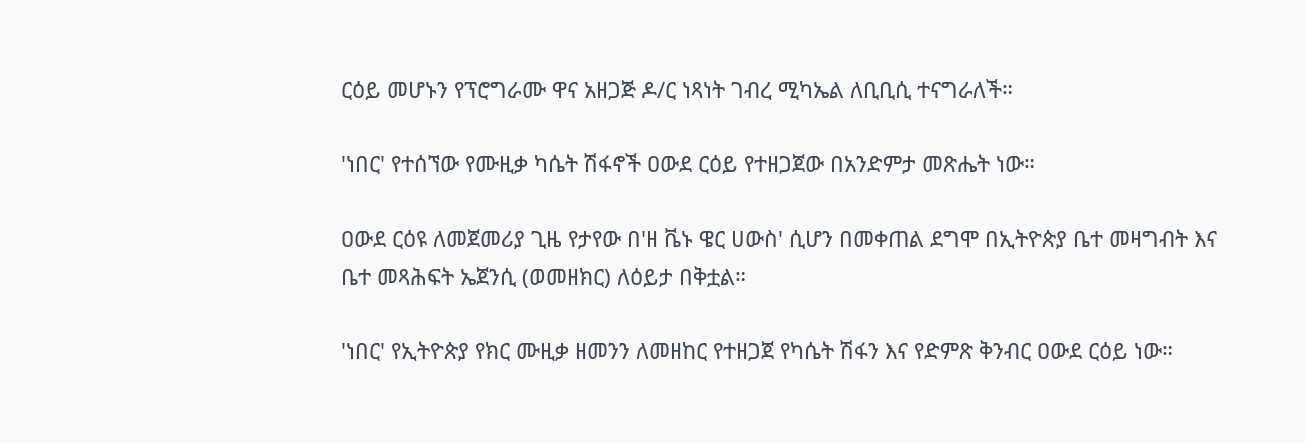ርዕይ መሆኑን የፕሮግራሙ ዋና አዘጋጅ ዶ/ር ነጻነት ገብረ ሚካኤል ለቢቢሲ ተናግራለች።

'ነበር' የተሰኘው የሙዚቃ ካሴት ሽፋኖች ዐውደ ርዕይ የተዘጋጀው በአንድምታ መጽሔት ነው።

ዐውደ ርዕዩ ለመጀመሪያ ጊዜ የታየው በ'ዘ ቬኑ ዌር ሀውስ' ሲሆን በመቀጠል ደግሞ በኢትዮጵያ ቤተ መዛግብት እና ቤተ መጻሕፍት ኤጀንሲ (ወመዘክር) ለዕይታ በቅቷል።

'ነበር' የኢትዮጵያ የክር ሙዚቃ ዘመንን ለመዘከር የተዘጋጀ የካሴት ሽፋን እና የድምጽ ቅንብር ዐውደ ርዕይ ነው።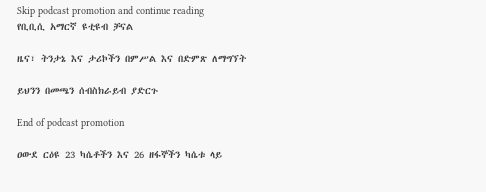Skip podcast promotion and continue reading
የቢቢሲ አማርኛ ዩቲዩብ ቻናል

ዜና፣ ትንታኔ እና ታሪኮችን በምሥል እና በድምጽ ለማግኘት

ይህንን በመጫን ሰብስክራይብ ያድርጉ

End of podcast promotion

ዐውደ ርዕዩ 23 ካሴቶችን እና 26 ዘፋኞችን ካሴቱ ላይ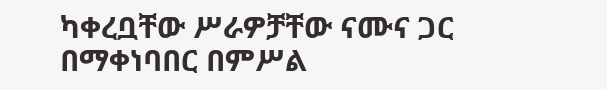ካቀረቧቸው ሥራዎቻቸው ናሙና ጋር በማቀነባበር በምሥል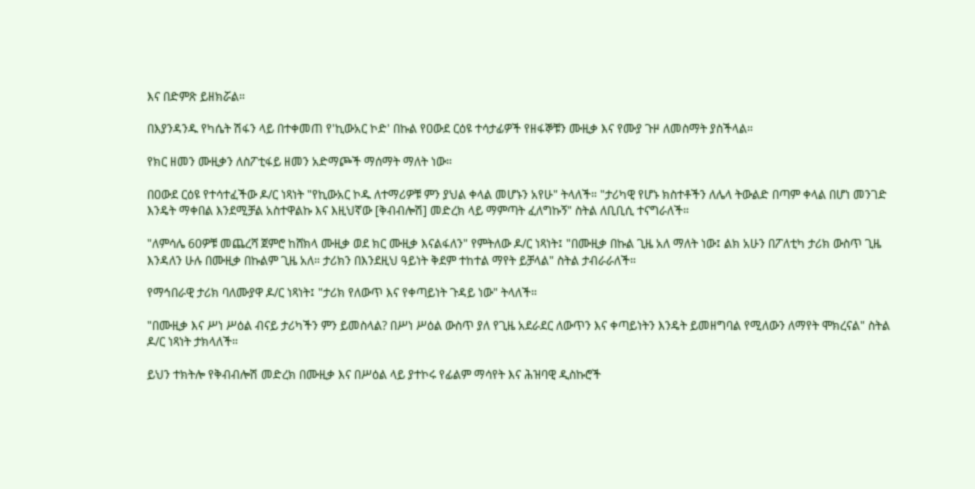እና በድምጽ ይዘክሯል።

በእያንዳንዱ የካሴት ሽፋን ላይ በተቀመጠ የ'ኪውአር ኮድ' በኩል የዐውደ ርዕዩ ተሳታፊዎች የዘፋኞቹን ሙዚቃ እና የሙያ ጉዞ ለመስማት ያስችላል።

የክር ዘመን ሙዚቃን ለስፖቲፋይ ዘመን አድማጮች ማሰማት ማለት ነው።

በዐውደ ርዕዩ የተሳተፈችው ዶ/ር ነጻነት "የኪውአር ኮዱ ለተማሪዎቹ ምን ያህል ቀላል መሆኑን አየሁ" ትላለች። "ታሪካዊ የሆኑ ክስተቶችን ለሌላ ትውልድ በጣም ቀላል በሆነ መንገድ እንዴት ማቀበል እንደሚቻል አስተዋልኩ እና እዚህኛው [ቅብብሎሽ] መድረክ ላይ ማምጣት ፈለግኩኝ" ስትል ለቢቢሲ ተናግራለች።

"ለምሳሌ 60ዎቹ መጨረሻ ጀምሮ ከሸክላ ሙዚቃ ወደ ክር ሙዚቃ እናልፋለን" የምትለው ዶ/ር ነጻነት፤ "በሙዚቃ በኩል ጊዜ አለ ማለት ነው፤ ልክ አሁን በፖለቲካ ታሪክ ውስጥ ጊዜ እንዳለን ሁሉ በሙዚቃ በኩልም ጊዜ አለ። ታሪክን በእንደዚህ ዓይነት ቅደም ተከተል ማየት ይቻላል" ስትል ታብራራለች።

የማኅበራዊ ታሪክ ባለሙያዋ ዶ/ር ነጻነት፤ "ታሪክ የለውጥ እና የቀጣይነት ጉዳይ ነው" ትላለች።

"በሙዚቃ እና ሥነ ሥዕል ብናይ ታሪካችን ምን ይመስላል? በሥነ ሥዕል ውስጥ ያለ የጊዜ አደራደር ለውጥን እና ቀጣይነትን እንዴት ይመዘግባል የሚለውን ለማየት ሞክረናል" ስትል ዶ/ር ነጻነት ታክላለች።

ይህን ተክትሎ የቅብብሎሽ መድረክ በሙዚቃ እና በሥዕል ላይ ያተኮሩ የፊልም ማሳየት እና ሕዝባዊ ዲስኩሮች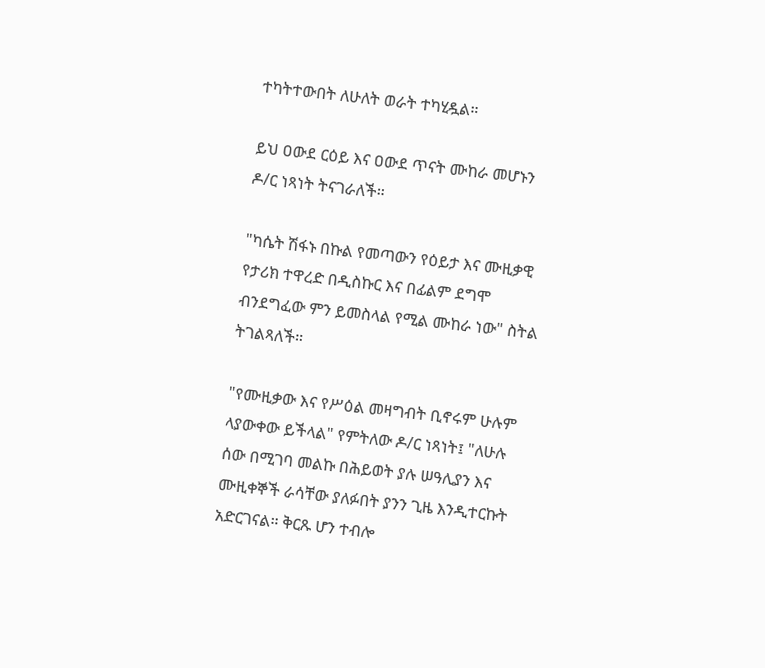ተካትተውበት ለሁለት ወራት ተካሂዷል።

ይህ ዐውደ ርዕይ እና ዐውደ ጥናት ሙከራ መሆኑን ዶ/ር ነጻነት ትናገራለች።

"ካሴት ሽፋኑ በኩል የመጣውን የዕይታ እና ሙዚቃዊ የታሪክ ተዋረድ በዲስኩር እና በፊልም ደግሞ ብንደግፈው ምን ይመስላል የሚል ሙከራ ነው" ስትል ትገልጻለች።

"የሙዚቃው እና የሥዕል መዛግብት ቢኖሩም ሁሉም ላያውቀው ይችላል" የምትለው ዶ/ር ነጻነት፤ "ለሁሉ ሰው በሚገባ መልኩ በሕይወት ያሉ ሠዓሊያን እና ሙዚቀኞች ራሳቸው ያለፉበት ያንን ጊዜ እንዲተርኩት አድርገናል። ቅርጹ ሆን ተብሎ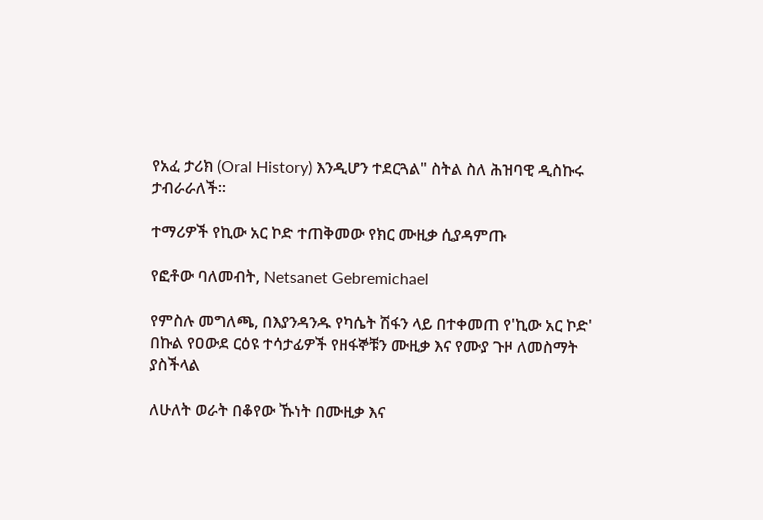የአፈ ታሪክ (Oral History) እንዲሆን ተደርጓል" ስትል ስለ ሕዝባዊ ዲስኩሩ ታብራራለች።

ተማሪዎች የኪው አር ኮድ ተጠቅመው የክር ሙዚቃ ሲያዳምጡ

የፎቶው ባለመብት, Netsanet Gebremichael

የምስሉ መግለጫ, በእያንዳንዱ የካሴት ሽፋን ላይ በተቀመጠ የ'ኪው አር ኮድ' በኩል የዐውደ ርዕዩ ተሳታፊዎች የዘፋኞቹን ሙዚቃ እና የሙያ ጉዞ ለመስማት ያስችላል

ለሁለት ወራት በቆየው ኹነት በሙዚቃ እና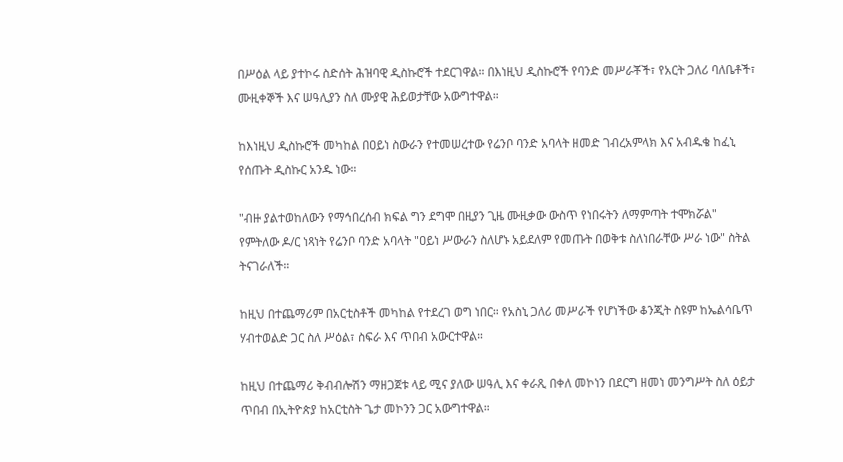በሥዕል ላይ ያተኮሩ ስድሰት ሕዝባዊ ዲስኩሮች ተደርገዋል። በእነዚህ ዲስኩሮች የባንድ መሥራቾች፣ የአርት ጋለሪ ባለቤቶች፣ ሙዚቀኞች እና ሠዓሊያን ስለ ሙያዊ ሕይወታቸው አውግተዋል።

ከእነዚህ ዲስኩሮች መካከል በዐይነ ስውራን የተመሠረተው የሬንቦ ባንድ አባላት ዘመድ ገብረአምላክ እና አብዱቄ ከፈኒ የሰጡት ዲስኩር አንዱ ነው።

"ብዙ ያልተወከለውን የማኅበረሰብ ክፍል ግን ደግሞ በዚያን ጊዜ ሙዚቃው ውስጥ የነበሩትን ለማምጣት ተሞክሯል" የምትለው ዶ/ር ነጻነት የሬንቦ ባንድ አባላት "ዐይነ ሥውራን ስለሆኑ አይደለም የመጡት በወቅቱ ስለነበራቸው ሥራ ነው" ስትል ትናገራለች።

ከዚህ በተጨማሪም በአርቲስቶች መካከል የተደረገ ወግ ነበር። የአስኒ ጋለሪ መሥራች የሆነችው ቆንጂት ስዩም ከኤልሳቤጥ ሃብተወልድ ጋር ስለ ሥዕል፣ ስፍራ እና ጥበብ አውርተዋል።

ከዚህ በተጨማሪ ቅብብሎሽን ማዘጋጀቱ ላይ ሚና ያለው ሠዓሊ እና ቀራጺ በቀለ መኮነን በደርግ ዘመነ መንግሥት ስለ ዕይታ ጥበብ በኢትዮጵያ ከአርቲስት ጌታ መኮንን ጋር አውግተዋል።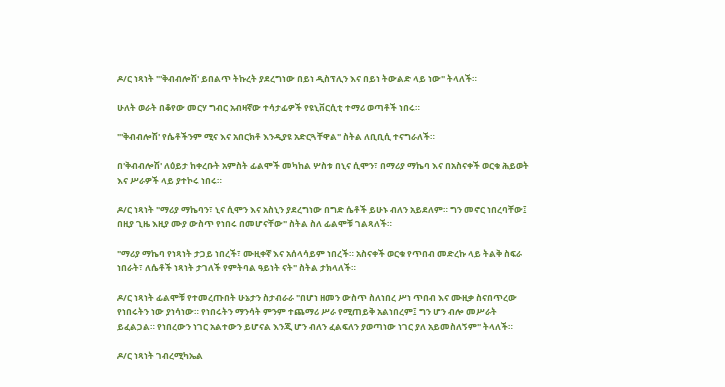ዶ/ር ነጻነት "'ቅብብሎሽ' ይበልጥ ትኩረት ያደረግነው በይነ ዲስፕሊን እና በይነ ትውልድ ላይ ነው" ትላለች።

ሁለት ወራት በቆየው መርሃ ግብር አብዛኛው ተሳታፊዎች የዩኒቨርሲቲ ተማሪ ወጣቶች ነበሩ።

"'ቅብብሎሽ' የሴቶችንም ሚና እና አበርክቶ እንዲያዩ አድርጓቸዋል" ስትል ለቢቢሲ ተናግራለች።

በ'ቅብብሎሽ' ለዕይታ ከቀረቡት አምስት ፊልሞች መካከል ሦስቱ በኒና ሲሞን፣ በማሪያ ማኬባ እና በአስናቀች ወርቁ ሕይወት እና ሥራዎች ላይ ያተኮሩ ነበሩ።

ዶ/ር ነጻነት "ማሪያ ማኬባን፣ ኒና ሲሞን እና አስኒን ያደረግነው በግድ ሴቶች ይሁኑ ብለን አይደለም። ግን መኖር ነበረባቸው፤ በዚያ ጊዜ እዚያ ሙያ ውስጥ የነበሩ በመሆናቸው" ስትል ስለ ፊልሞቹ ገልጻለች።

"ማሪያ ማኬባ የነጻነት ታጋይ ነበረች፣ ሙዚቀኛ እና አሰላሳይም ነበረች። አስናቀች ወርቁ የጥበብ መድረኩ ላይ ትልቅ ስፍራ ነበራት፣ ለሴቶች ነጻነት ታገለች የምትባል ዓይነት ናት" ስትል ታክላለች።

ዶ/ር ነጻነት ፊልሞቹ የተመረጡበት ሁኔታን ስታብራራ "በሆነ ዘመን ውስጥ ስለነበረ ሥነ ጥበብ እና ሙዚቃ ስናበጥረው የነበሩትን ነው ያነሳነው። የነበሩትን ማንሳት ምንም ተጨማሪ ሥራ የሚጠይቅ አልነበረም፤ ግን ሆን ብሎ መሥራት ይፈልጋል። የነበረውን ነገር አልተውን ይሆናል እንጂ ሆን ብለን ፈልፍለን ያወጣነው ነገር ያለ አይመስለኝም" ትላለች።

ዶ/ር ነጻነት ገብረሚካኤል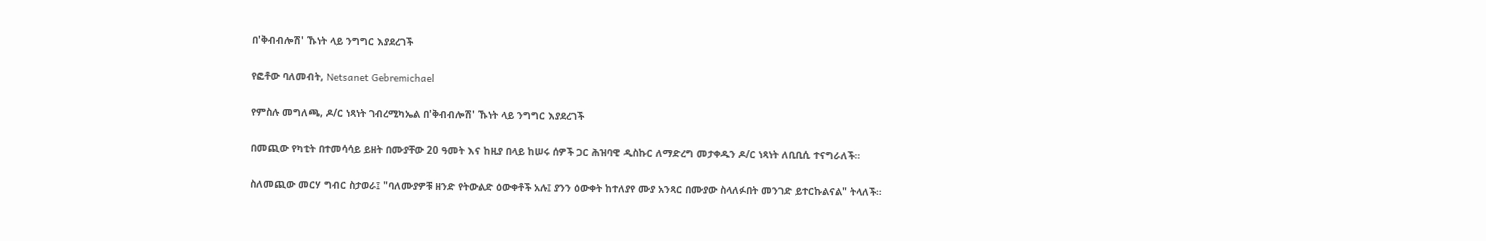በ'ቅብብሎሽ' ኹነት ላይ ንግግር እያደረገች

የፎቶው ባለመብት, Netsanet Gebremichael

የምስሉ መግለጫ, ዶ/ር ነጻነት ገብረሚካኤል በ'ቅብብሎሽ' ኹነት ላይ ንግግር እያደረገች

በመጪው የካቲት በተመሳሳይ ይዘት በሙያቸው 20 ዓመት እና ከዚያ በላይ ከሠሩ ሰዎች ጋር ሕዝባዊ ዲስኩር ለማድረግ መታቀዱን ዶ/ር ነጻነት ለቢቢሲ ተናግራለች።

ስለመጪው መርሃ ግብር ስታወራ፤ "ባለሙያዎቹ ዘንድ የትውልድ ዕውቀቶች አሉ፤ ያንን ዕውቀት ከተለያየ ሙያ አንጻር በሙያው ስላለፉበት መንገድ ይተርኩልናል" ትላለች።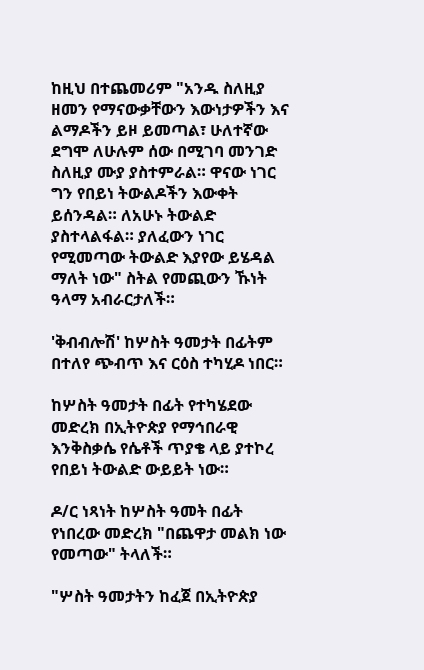ከዚህ በተጨመሪም "አንዱ ስለዚያ ዘመን የማናውቃቸውን እውነታዎችን እና ልማዶችን ይዞ ይመጣል፣ ሁለተኛው ደግሞ ለሁሉም ሰው በሚገባ መንገድ ስለዚያ ሙያ ያስተምራል። ዋናው ነገር ግን የበይነ ትውልዶችን እውቀት ይሰንዳል። ለአሁኑ ትውልድ ያስተላልፋል። ያለፈውን ነገር የሚመጣው ትውልድ እያየው ይሄዳል ማለት ነው" ስትል የመጪውን ኹነት ዓላማ አብራርታለች።

'ቅብብሎሽ' ከሦስት ዓመታት በፊትም በተለየ ጭብጥ እና ርዕስ ተካሂዶ ነበር።

ከሦስት ዓመታት በፊት የተካሄደው መድረክ በኢትዮጵያ የማኅበራዊ እንቅስቃሴ የሴቶች ጥያቄ ላይ ያተኮረ የበይነ ትውልድ ውይይት ነው።

ዶ/ር ነጻነት ከሦስት ዓመት በፊት የነበረው መድረክ "በጨዋታ መልክ ነው የመጣው" ትላለች።

"ሦስት ዓመታትን ከፈጀ በኢትዮጵያ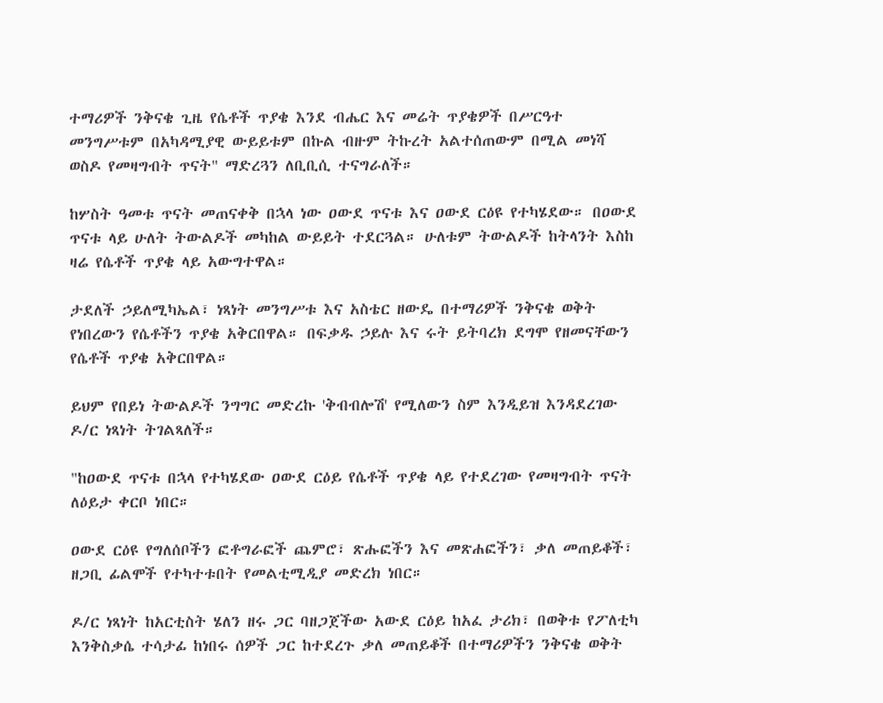ተማሪዎች ንቅናቄ ጊዜ የሴቶች ጥያቄ እንደ ብሔር እና መሬት ጥያቄዎች በሥርዓተ መንግሥቱም በአካዳሚያዊ ውይይቱም በኩል ብዙም ትኩረት አልተሰጠውም በሚል መነሻ ወስዶ የመዛግብት ጥናት" ማድረጓን ለቢቢሲ ተናግራለች።

ከሦስት ዓመቱ ጥናት መጠናቀቅ በኋላ ነው ዐውደ ጥናቱ እና ዐውደ ርዕዩ የተካሄደው። በዐውደ ጥናቱ ላይ ሁለት ትውልዶች መካከል ውይይት ተደርጓል። ሁለቱም ትውልዶች ከትላንት እስከ ዛሬ የሴቶች ጥያቄ ላይ አውግተዋል።

ታደለች ኃይለሚካኤል፣ ነጻነት መንግሥቱ እና አስቴር ዘውዴ በተማሪዎች ንቅናቄ ወቅት የነበረውን የሴቶችን ጥያቄ አቅርበዋል። በፍቃዱ ኃይሉ እና ሩት ይትባረክ ደግሞ የዘመናቸውን የሴቶች ጥያቄ አቅርበዋል።

ይህም የበይነ ትውልዶች ንግግር መድረኩ 'ቅብብሎሽ' የሚለውን ስም እንዲይዝ እንዳደረገው ዶ/ር ነጻነት ትገልጻለች።

"ከዐውደ ጥናቱ በኋላ የተካሄደው ዐውደ ርዕይ የሴቶች ጥያቄ ላይ የተደረገው የመዛግብት ጥናት ለዕይታ ቀርቦ ነበር።

ዐውደ ርዕዩ የግለሰቦችን ፎቶግራፎች ጨምሮ፣ ጽሑፎችን እና መጽሐፎችን፣ ቃለ መጠይቆች፣ ዘጋቢ ፊልሞች የተካተቱበት የመልቲሚዲያ መድረክ ነበር።

ዶ/ር ነጻነት ከአርቲስት ሄለን ዘሩ ጋር ባዘጋጀችው አውደ ርዕይ ከአፈ ታሪክ፣ በወቅቱ የፖለቲካ እንቅስቃሴ ተሳታፊ ከነበሩ ሰዎች ጋር ከተደረጉ ቃለ መጠይቆች በተማሪዎችን ንቅናቄ ወቅት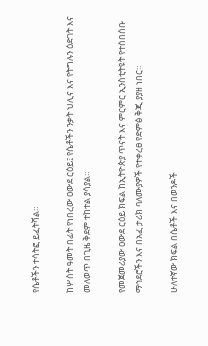የሴቶችን ተሳትፎ ይፈትሻል።

ከሦስት ዓመት በፊት የነበረው ዐውደ ርዕይ፤ የሴቶችን ንቃት ህሊና እና የትግሉን ዕድገት እና መለወጥ በጊዜ ቅደም ተከተል ያሳያል።

የመጀመሪያው ዐውደ ርዕይ ክፍል ከኢትዮጵያ ጥናት እና ምርምር ኢንስቲትዩት የተሰበሰቡ ማኅደሮችን እና በአፈ ታሪክ ባለሙያዎች የተቀረፀ የድምፅ ቅጂ ያያዘ ነበር።

ሁለተኛው ክፍል በሴቶች እና በወንዶች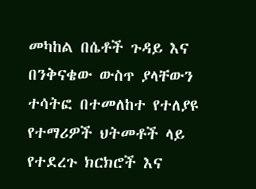መካከል በሴቶች ጉዳይ እና በንቅናቄው ውስጥ ያላቸውን ተሳትፎ በተመለከተ የተለያዩ የተማሪዎች ህትመቶች ላይ የተደረጉ ክርክሮች እና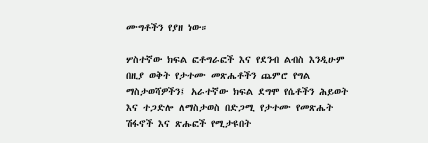ሙግቶችን የያዘ ነው።

ሦስተኛው ክፍል ፎቶግራፎች እና የደንብ ልብስ እንዲሁም በዚያ ወቅት የታተሙ መጽሔቶችን ጨምሮ የግል ማስታወሻዎችን፤ አራተኛው ክፍል ደግሞ የሴቶችን ሕይወት እና ተጋድሎ ለማስታወስ በድጋሚ የታተሙ የመጽሔት ሽፋኖች እና ጽሑፎች የሚታዩበት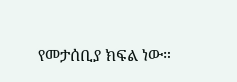የመታሰቢያ ክፍል ነው።